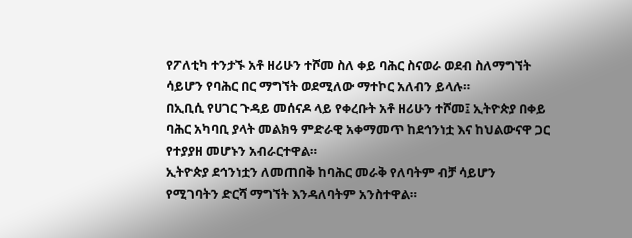የፖለቲካ ተንታኙ አቶ ዘሪሁን ተሾመ ስለ ቀይ ባሕር ስናወራ ወደብ ስለማግኘት ሳይሆን የባሕር በር ማግኘት ወደሚለው ማተኮር አለብን ይላሉ።
በኢቢሲ የሀገር ጉዳይ መሰናዶ ላይ የቀረቡት አቶ ዘሪሁን ተሾመ፤ ኢትዮጵያ በቀይ ባሕር አካባቢ ያላት መልክዓ ምድራዊ አቀማመጥ ከደኅንነቷ እና ከህልውናዋ ጋር የተያያዘ መሆኑን አብራርተዋል።
ኢትዮጵያ ደኅንነቷን ለመጠበቅ ከባሕር መራቅ የለባትም ብቻ ሳይሆን የሚገባትን ድርሻ ማግኘት እንዳለባትም አንስተዋል።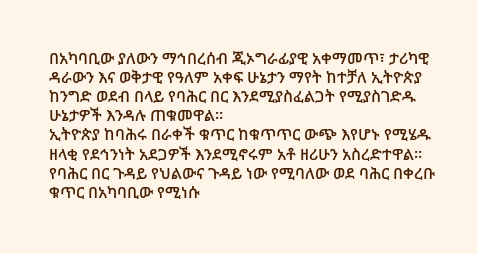በአካባቢው ያለውን ማኅበረሰብ ጂኦግራፊያዊ አቀማመጥ፣ ታሪካዊ ዳራውን እና ወቅታዊ የዓለም አቀፍ ሁኔታን ማየት ከተቻለ ኢትዮጵያ ከንግድ ወደብ በላይ የባሕር በር እንደሚያስፈልጋት የሚያስገድዱ ሁኔታዎች እንዳሉ ጠቁመዋል።
ኢትዮጵያ ከባሕሩ በራቀች ቁጥር ከቁጥጥር ውጭ እየሆኑ የሚሄዱ ዘላቂ የደኅንነት አደጋዎች እንደሚኖሩም አቶ ዘሪሁን አስረድተዋል።
የባሕር በር ጉዳይ የህልውና ጉዳይ ነው የሚባለው ወደ ባሕር በቀረቡ ቁጥር በአካባቢው የሚነሱ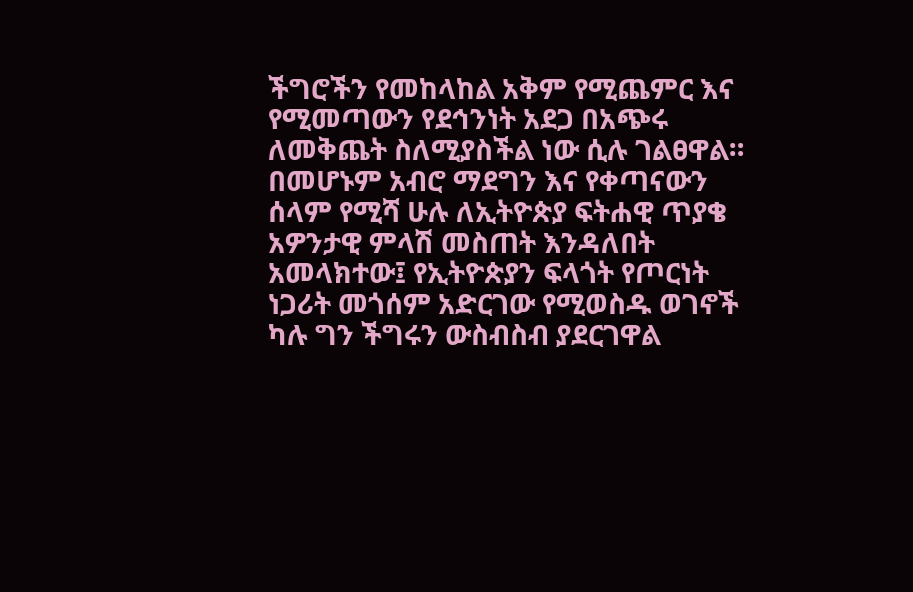ችግሮችን የመከላከል አቅም የሚጨምር እና የሚመጣውን የደኅንነት አደጋ በአጭሩ ለመቅጨት ስለሚያስችል ነው ሲሉ ገልፀዋል።
በመሆኑም አብሮ ማደግን እና የቀጣናውን ሰላም የሚሻ ሁሉ ለኢትዮጵያ ፍትሐዊ ጥያቄ አዎንታዊ ምላሽ መስጠት እንዳለበት አመላክተው፤ የኢትዮጵያን ፍላጎት የጦርነት ነጋሪት መጎሰም አድርገው የሚወስዱ ወገኖች ካሉ ግን ችግሩን ውስብስብ ያደርገዋል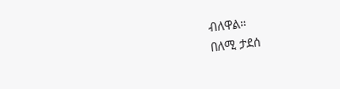ብለዋል።
በለሚ ታደሰ